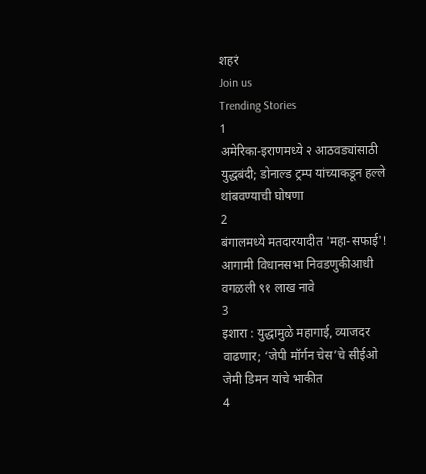शहरं
Join us
Trending Stories
1
अमेरिका-इराणमध्ये २ आठवड्यांसाठी युद्धबंदी; डोनाल्ड ट्रम्प यांच्याकडून हल्ले थांबवण्याची घोषणा
2
बंगालमध्ये मतदारयादीत 'महा-सफाई'! आगामी विधानसभा निवडणुकीआधी वगळली ९१ लाख नावे
3
इशारा : युद्धामुळे महागाई, व्याजदर वाढणार; ‘जेपी मॉर्गन चेस’चे सीईओ जेमी डिमन यांचे भाकीत
4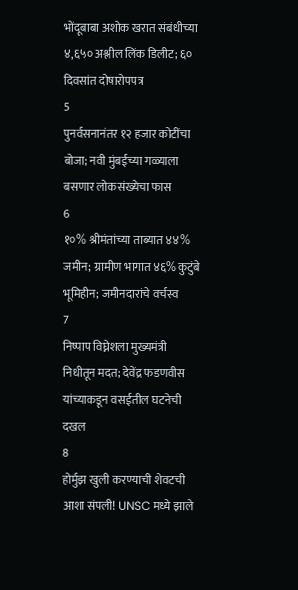भोंदूबाबा अशोक खरात संबंधीच्या ४,६५० अश्लील लिंक डिलीट; ६० दिवसांत दोषारोपपत्र
5
पुनर्वसनानंतर १२ हजार कोटींचा बोजा; नवी मुंबईच्या गळ्याला बसणार लोकसंख्येचा फास
6
१०% श्रीमंतांच्या ताब्यात ४४% जमीन; ग्रामीण भागात ४६% कुटुंबे भूमिहीन; जमीनदारांचे वर्चस्व
7
निष्पाप विघ्नेशला मुख्यमंत्री निधीतून मदत; देवेंद्र फडणवीस यांच्याकडून वसईतील घटनेची दखल
8
होर्मुझ खुली करण्याची शेवटची आशा संपली! UNSC मध्ये झाले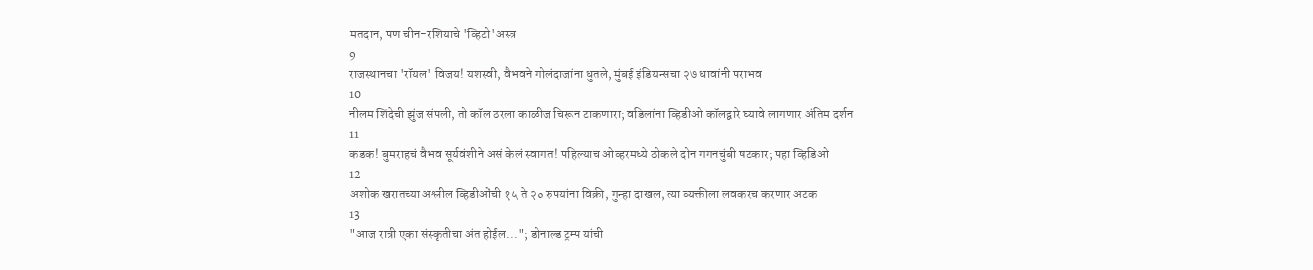मतदान, पण चीन-रशियाचे 'व्हिटो'अस्त्र
9
राजस्थानचा 'रॉयल' विजय! यशस्वी, वैभवने गोलंदाजांना धुतले, मुंबई इंडियन्सचा २७ धावांनी पराभव
10
नीलम शिंदेची झुंज संपली, तो कॉल ठरला काळीज चिरून टाकणारा; वडिलांना व्हिडीओ कॉलद्वारे घ्यावे लागणार अंतिम दर्शन
11
कडक! बुमराहचं वैभव सूर्यवंशीने असं केलं स्वागत! पहिल्याच ओव्हरमध्ये ठोकले दोन गगनचुंबी षटकार; पहा व्हिडिओ
12
अशोक खरातच्या अश्लील व्हिडीओंची १५ ते २० रुपयांना विक्री, गुन्हा दाखल, त्या व्यक्तीला लवकरच करणार अटक
13
"आज रात्री एका संस्कृतीचा अंत होईल..."; डोनाल्ड ट्रम्प यांची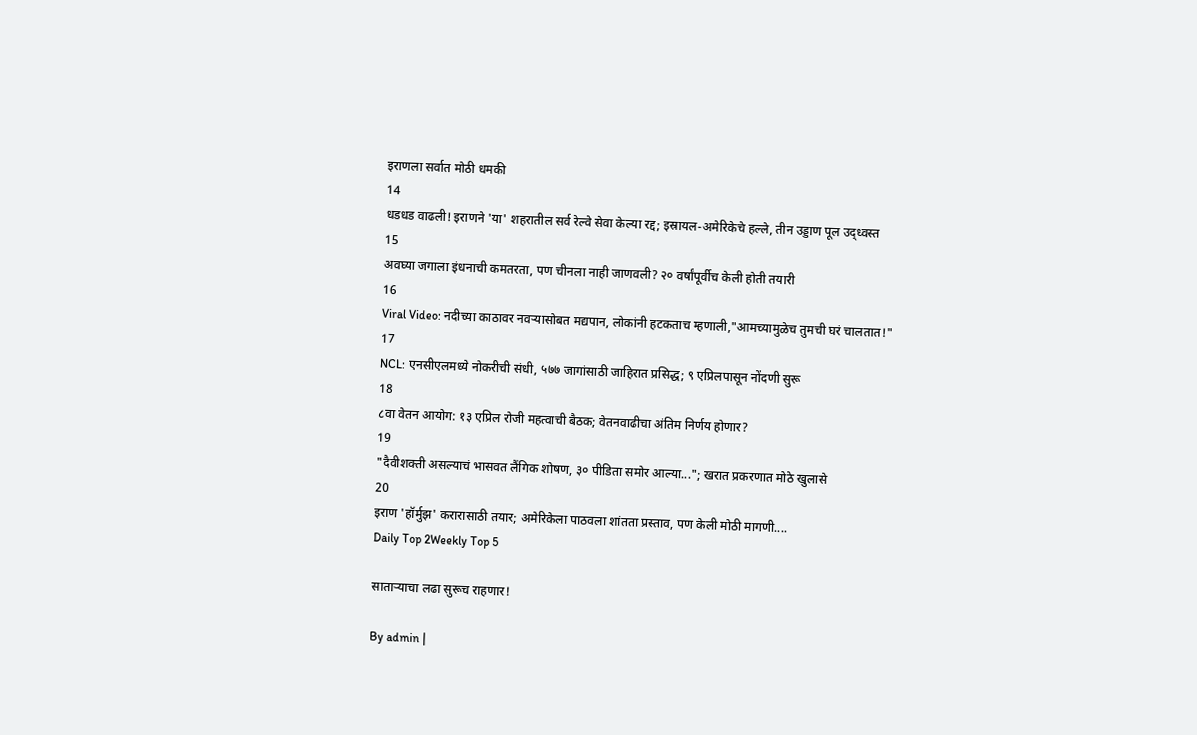इराणला सर्वात मोठी धमकी
14
धडधड वाढली! इराणने 'या' शहरातील सर्व रेल्वे सेवा केल्या रद्द; इस्रायल-अमेरिकेचे हल्ले, तीन उड्डाण पूल उद्ध्वस्त
15
अवघ्या जगाला इंधनाची कमतरता, पण चीनला नाही जाणवली? २० वर्षांपूर्वीच केली होती तयारी
16
Viral Video: नदीच्या काठावर नवऱ्यासोबत मद्यपान, लोकांनी हटकताच म्हणाली,"आमच्यामुळेच तुमची घरं चालतात!"
17
NCL: एनसीएलमध्ये नोकरीची संधी, ५७७ जागांसाठी जाहिरात प्रसिद्ध; ९ एप्रिलपासून नोंदणी सुरू
18
८वा वेतन आयोग: १३ एप्रिल रोजी महत्वाची बैठक; वेतनवाढीचा अंतिम निर्णय होणार?
19
"दैवीशक्ती असल्याचं भासवत लैंगिक शोषण, ३० पीडिता समोर आल्या..."; खरात प्रकरणात मोठे खुलासे
20
इराण 'हॉर्मुझ' करारासाठी तयार; अमेरिकेला पाठवला शांतता प्रस्ताव, पण केली मोठी मागणी....
Daily Top 2Weekly Top 5

साताऱ्याचा लढा सुरूच राहणार!

By admin |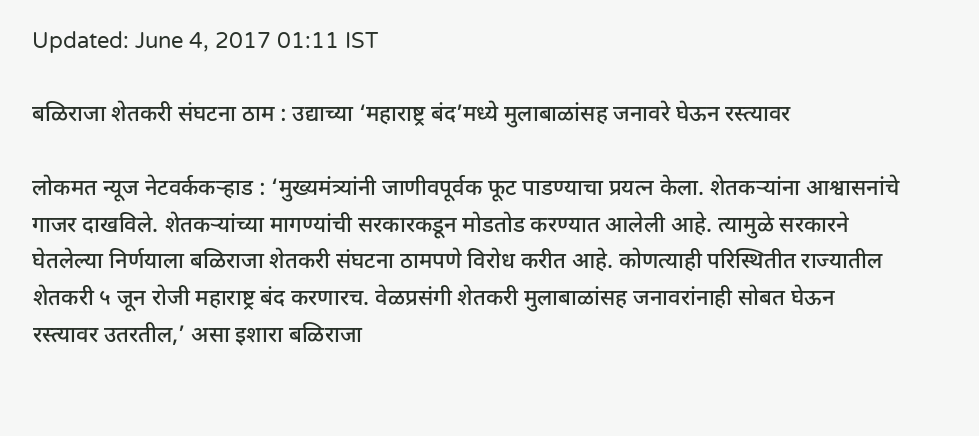Updated: June 4, 2017 01:11 IST

बळिराजा शेतकरी संघटना ठाम : उद्याच्या ‘महाराष्ट्र बंद’मध्ये मुलाबाळांसह जनावरे घेऊन रस्त्यावर

लोकमत न्यूज नेटवर्ककऱ्हाड : ‘मुख्यमंत्र्यांनी जाणीवपूर्वक फूट पाडण्याचा प्रयत्न केला. शेतकऱ्यांना आश्वासनांचे गाजर दाखविले. शेतकऱ्यांच्या मागण्यांची सरकारकडून मोडतोड करण्यात आलेली आहे. त्यामुळे सरकारने घेतलेल्या निर्णयाला बळिराजा शेतकरी संघटना ठामपणे विरोध करीत आहे. कोणत्याही परिस्थितीत राज्यातील शेतकरी ५ जून रोजी महाराष्ट्र बंद करणारच. वेळप्रसंगी शेतकरी मुलाबाळांसह जनावरांनाही सोबत घेऊन रस्त्यावर उतरतील,’ असा इशारा बळिराजा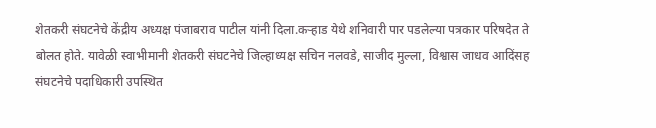शेतकरी संघटनेचे केंद्रीय अध्यक्ष पंजाबराव पाटील यांनी दिला.कऱ्हाड येथे शनिवारी पार पडलेल्या पत्रकार परिषदेत ते बोलत होते. यावेळी स्वाभीमानी शेतकरी संघटनेचे जिल्हाध्यक्ष सचिन नलवडे, साजीद मुल्ला, विश्वास जाधव आदिंसह संघटनेचे पदाधिकारी उपस्थित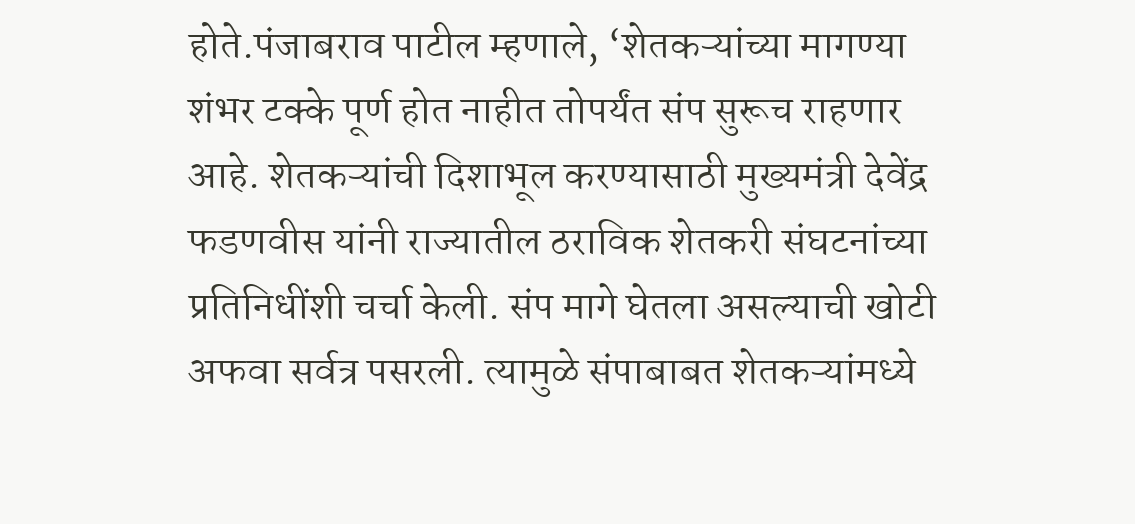होते.पंजाबराव पाटील म्हणाले, ‘शेतकऱ्यांच्या मागण्या शंभर टक्के पूर्ण होत नाहीत तोपर्यंत संप सुरूच राहणार आहे. शेतकऱ्यांची दिशाभूल करण्यासाठी मुख्यमंत्री देवेंद्र फडणवीस यांनी राज्यातील ठराविक शेतकरी संघटनांच्या प्रतिनिधींशी चर्चा केली. संप मागे घेतला असल्याची खोटी अफवा सर्वत्र पसरली. त्यामुळे संपाबाबत शेतकऱ्यांमध्ये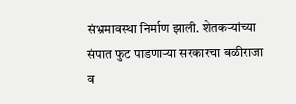संभ्रमावस्था निर्माण झाली. शेतकऱ्यांच्या संपात फुट पाडणाऱ्या सरकारचा बळीराजा व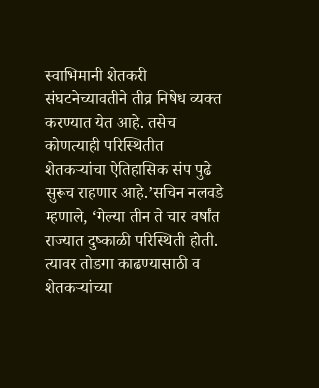स्वाभिमानी शेतकरी संघटनेच्यावतीने तीव्र निषेध व्यक्त करण्यात येत आहे. तसेच कोणत्याही परिस्थितीत शेतकऱ्यांचा ऐतिहासिक संप पुढे सुरूच राहणार आहे.’सचिन नलवडे म्हणाले, ‘गेल्या तीन ते चार वर्षांत राज्यात दुष्काळी परिस्थिती होती. त्यावर तोडगा काढण्यासाठी व शेतकऱ्यांच्या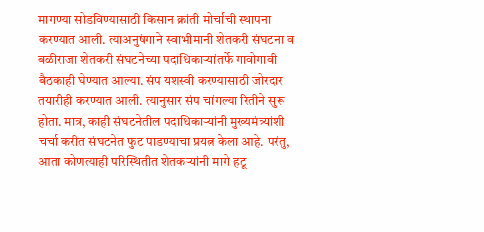मागण्या सोडविण्यासाठी किसान क्रांती मोर्चाची स्थापना करण्यात आली. त्याअनुषंगाने स्वाभीमानी शेतकरी संघटना व बळीराजा शेतकरी संघटनेच्या पदाधिकाऱ्यांतर्फे गावोगावी बैठकाही घेण्यात आल्या. संप यशस्वी करण्यासाठी जोरदार तयारीही करण्यात आली. त्यानुसार संप चांगल्या रितीने सुरू होता. मात्र, काही संघटनेतील पदाधिकाऱ्यांनी मुख्यमंत्र्यांशी चर्चा करीत संघटनेत फुट पाडण्याचा प्रयत्न केला आहे. परंतु, आता कोणत्याही परिस्थितीत शेतकऱ्यांनी मागे हटू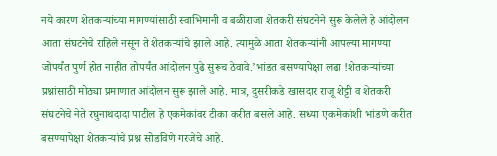नये कारण शेतकऱ्यांच्या मागण्यांसाठी स्वाभिमानी व बळीराजा शेतकरी संघटनेने सुरू केलेले हे आंदोलन आता संघटनेचे राहिले नसून ते शेतकऱ्यांचे झाले आहे. त्यामुळे आता शेतकऱ्यांनी आपल्या मागण्या जोपर्यंत पुर्ण होत नाहीत तोपर्यंत आंदोलन पुढे सुरूच ठेवावे.’भांडत बसण्यापेक्षा लढा !शेतकऱ्यांच्या प्रश्नांसाठी मोठ्या प्रमाणात आंदोलन सुरू झाले आहे. मात्र, दुसरीकडे खासदार राजू शेट्टी व शेतकरी संघटनेचे नेते रघुनाथदादा पाटील हे एकमेकांवर टीका करीत बसले आहे. सध्या एकमेकांशी भांडणे करीत बसण्यापेक्षा शेतकऱ्यांचे प्रश्न सोडविणे गरजेचे आहे.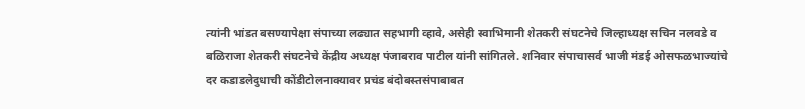त्यांनी भांडत बसण्यापेक्षा संपाच्या लढ्यात सहभागी व्हावे, असेही स्वाभिमानी शेतकरी संघटनेचे जिल्हाध्यक्ष सचिन नलवडे व बळिराजा शेतकरी संघटनेचे केंद्रीय अध्यक्ष पंजाबराव पाटील यांनी सांगितले. शनिवार संपाचासर्व भाजी मंडई ओसफळभाज्यांचे दर कडाडलेदुधाची कोंडीटोलनाक्यावर प्रचंड बंदोबस्तसंपाबाबत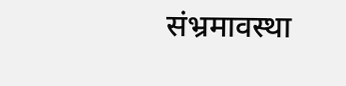संभ्रमावस्था